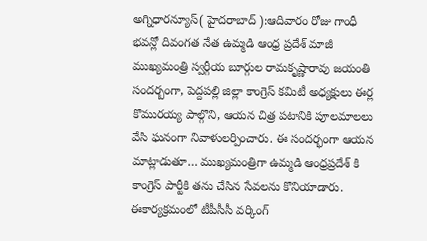అగ్నిధారన్యూస్( హైదరాబాద్ ):ఆదివారం రోజు గాంధీ భవన్లో దివంగత నేత ఉమ్మడి ఆంధ్ర ప్రదేశ్ మాజీ ముఖ్యమంత్రి స్వర్గీయ బూర్గుల రామకృష్ణారావు జయంతి సందర్బంగా, పెద్దపల్లి జిల్లా కాంగ్రెస్ కమిటీ అధ్యక్షులు ఈర్ల కొమురయ్య పాల్గొని, ఆయన చిత్ర పటానికి పూలమాలలు వేసి ఘనంగా నివాళులర్పించారు. ఈ సందర్భంగా ఆయన మాట్లాడుతూ… ముఖ్యమంత్రిగా ఉమ్మడి ఆంధ్రప్రదేశ్ కి కాంగ్రెస్ పార్టీకి తను చేసిన సేవలను కొనియాడారు. ఈకార్యక్రమంలో టీపీసీసీ వర్కింగ్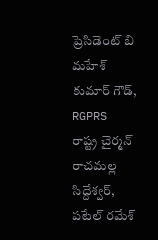ప్రెసిడెంట్ బి మహేశ్ కుమార్ గౌడ్, RGPRS రాష్ట్ర చైర్మన్ రాచమల్ల సిద్దేశ్వర్, పటేల్ రమేశ్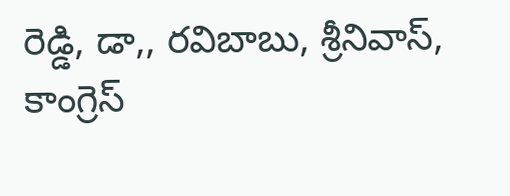రెడ్డి, డా,, రవిబాబు, శ్రీనివాస్, కాంగ్రెస్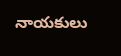నాయకులు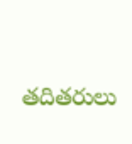తదితరులు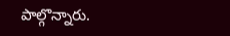పాల్గొన్నారు.